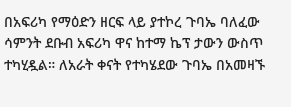በአፍሪካ የማዕድን ዘርፍ ላይ ያተኮረ ጉባኤ ባለፈው ሳምንት ደቡብ አፍሪካ ዋና ከተማ ኬፕ ታውን ውስጥ ተካሂዷል። ለአራት ቀናት የተካሄደው ጉባኤ በአመዛኙ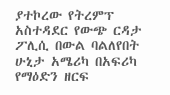ያተኮረው የትረምፕ አስተዳደር የውጭ ርዳታ ፖሊሲ በውል ባልለየበት ሁኒታ አሜሪካ በአፍሪካ የማዕድን ዘርፍ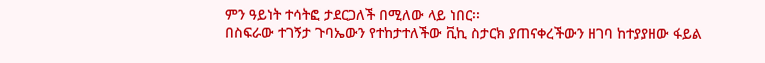ምን ዓይነት ተሳትፎ ታደርጋለች በሚለው ላይ ነበር፡፡
በስፍራው ተገኝታ ጉባኤውን የተከታተለችው ቪኪ ስታርክ ያጠናቀረችውን ዘገባ ከተያያዘው ፋይል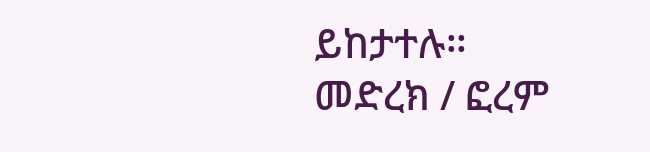ይከታተሉ።
መድረክ / ፎረም